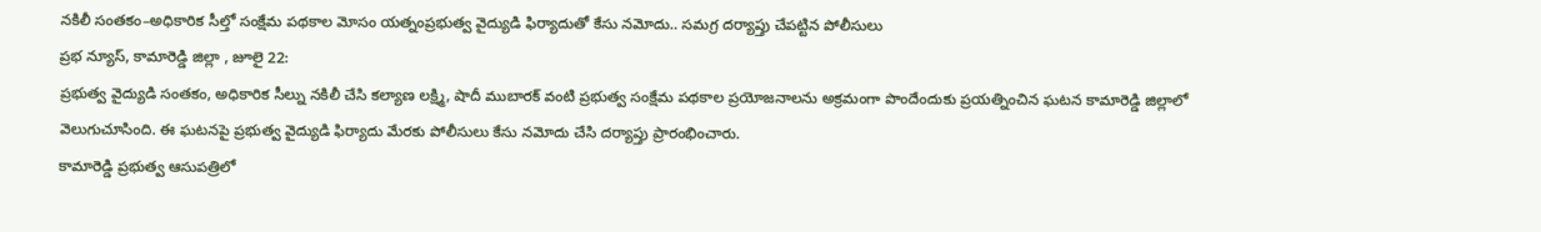నకిలీ సంతకం–అధికారిక సీల్తో సంక్షేమ పథకాల మోసం యత్నంప్రభుత్వ వైద్యుడి ఫిర్యాదుతో కేసు నమోదు.. సమగ్ర దర్యాప్తు చేపట్టిన పోలీసులు
ప్రభ న్యూస్, కామారెడ్డి జిల్లా , జూలై 22:
ప్రభుత్వ వైద్యుడి సంతకం, అధికారిక సీల్ను నకిలీ చేసి కల్యాణ లక్ష్మి, షాదీ ముబారక్ వంటి ప్రభుత్వ సంక్షేమ పథకాల ప్రయోజనాలను అక్రమంగా పొందేందుకు ప్రయత్నించిన ఘటన కామారెడ్డి జిల్లాలో వెలుగుచూసింది. ఈ ఘటనపై ప్రభుత్వ వైద్యుడి ఫిర్యాదు మేరకు పోలీసులు కేసు నమోదు చేసి దర్యాప్తు ప్రారంభించారు.
కామారెడ్డి ప్రభుత్వ ఆసుపత్రిలో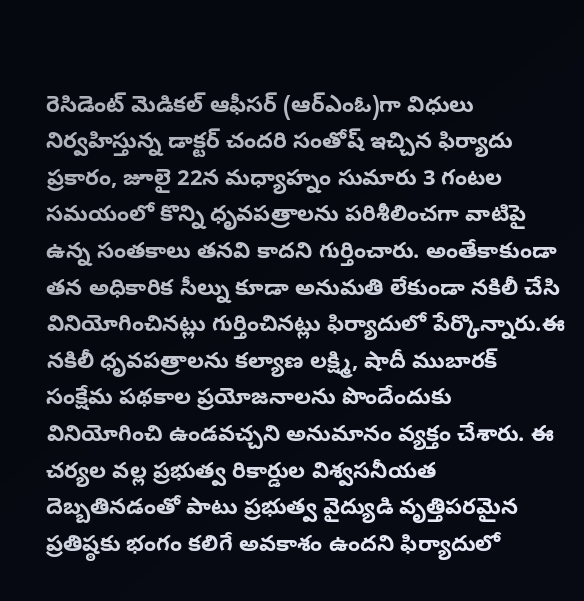రెసిడెంట్ మెడికల్ ఆఫీసర్ (ఆర్ఎంఓ)గా విధులు నిర్వహిస్తున్న డాక్టర్ చందరి సంతోష్ ఇచ్చిన ఫిర్యాదు ప్రకారం, జూలై 22న మధ్యాహ్నం సుమారు 3 గంటల సమయంలో కొన్ని ధృవపత్రాలను పరిశీలించగా వాటిపై ఉన్న సంతకాలు తనవి కాదని గుర్తించారు. అంతేకాకుండా తన అధికారిక సీల్ను కూడా అనుమతి లేకుండా నకిలీ చేసి వినియోగించినట్లు గుర్తించినట్లు ఫిర్యాదులో పేర్కొన్నారు.ఈ నకిలీ ధృవపత్రాలను కల్యాణ లక్ష్మి, షాదీ ముబారక్ సంక్షేమ పథకాల ప్రయోజనాలను పొందేందుకు వినియోగించి ఉండవచ్చని అనుమానం వ్యక్తం చేశారు. ఈ చర్యల వల్ల ప్రభుత్వ రికార్డుల విశ్వసనీయత దెబ్బతినడంతో పాటు ప్రభుత్వ వైద్యుడి వృత్తిపరమైన ప్రతిష్ఠకు భంగం కలిగే అవకాశం ఉందని ఫిర్యాదులో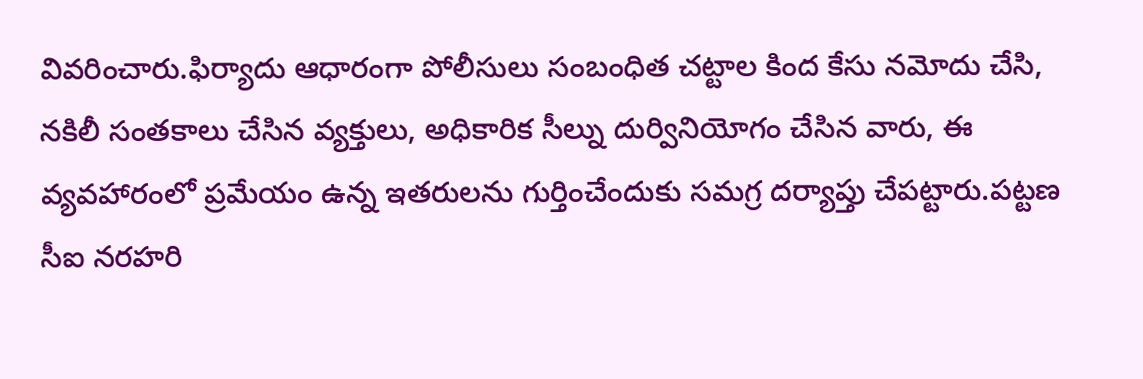వివరించారు.ఫిర్యాదు ఆధారంగా పోలీసులు సంబంధిత చట్టాల కింద కేసు నమోదు చేసి, నకిలీ సంతకాలు చేసిన వ్యక్తులు, అధికారిక సీల్ను దుర్వినియోగం చేసిన వారు, ఈ వ్యవహారంలో ప్రమేయం ఉన్న ఇతరులను గుర్తించేందుకు సమగ్ర దర్యాప్తు చేపట్టారు.పట్టణ సీఐ నరహరి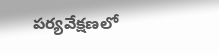పర్యవేక్షణలో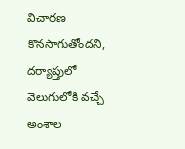విచారణ కొనసాగుతోందని, దర్యాప్తులో వెలుగులోకి వచ్చే అంశాల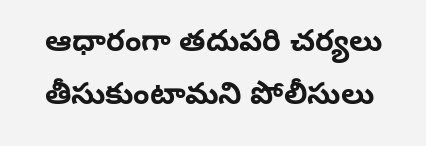ఆధారంగా తదుపరి చర్యలు తీసుకుంటామని పోలీసులు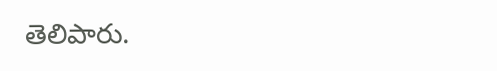తెలిపారు.